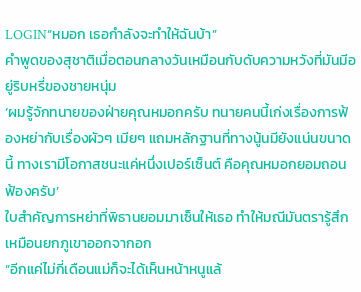LOGIN“หมอก เธอกำลังจะทำให้ฉันบ้า”
คำพูดของสุชาติเมื่อตอนกลางวันเหมือนกับดับความหวังที่มันมีอยู่ริบหรี่ของชายหนุ่ม
‘ผมรู้จักทนายของฝ่ายคุณหมอกครับ ทนายคนนี้เก่งเรื่องการฟ้องหย่ากับเรื่องผัวๆ เมียๆ แถมหลักฐานที่ทางนู้นมียังแน่นขนาดนี้ ทางเรามีโอกาสชนะแค่หนึ่งเปอร์เซ็นต์ คือคุณหมอกยอมถอนฟ้องครับ’
ใบสำคัญการหย่าที่พิธานยอมมาเซ็นให้เธอ ทำให้มณีมันตรารู้สึกเหมือนยกภูเขาออกจากอก
“อีกแค่ไม่กี่เดือนแม่ก็จะได้เห็นหน้าหนูแล้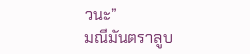วนะ”
มณีมันตราลูบ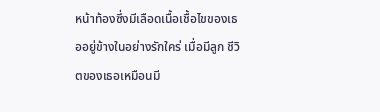หน้าท้องซึ่งมีเลือดเนื้อเชื้อไขของเธออยู่ข้างในอย่างรักใคร่ เมื่อมีลูก ชีวิตของเธอเหมือนมี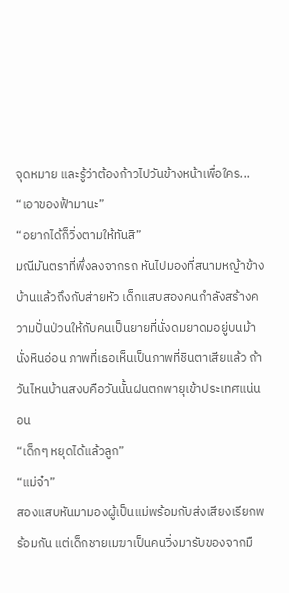จุดหมาย และรู้ว่าต้องก้าวไปวันข้างหน้าเพื่อใคร...
“เอาของฟ้ามานะ”
“อยากได้ก็วิ่งตามให้ทันสิ”
มณีมันตราที่พึ่งลงจากรถ หันไปมองที่สนามหญ้าข้างบ้านแล้วถึงกับส่ายหัว เด็กแสบสองคนกำลังสร้างความปั่นป่วนให้กับคนเป็นยายที่นั่งดมยาดมอยู่บนม้านั่งหินอ่อน ภาพที่เธอเห็นเป็นภาพที่ชินตาเสียแล้ว ถ้าวันไหนบ้านสงบคือวันนั้นฝนตกพายุเข้าประเทศแน่นอน
“เด็กๆ หยุดได้แล้วลูก”
“แม่จ๋า”
สองแสบหันมามองผู้เป็นแม่พร้อมกับส่งเสียงเรียกพร้อมกัน แต่เด็กชายเมฆาเป็นคนวิ่งมารับของจากมื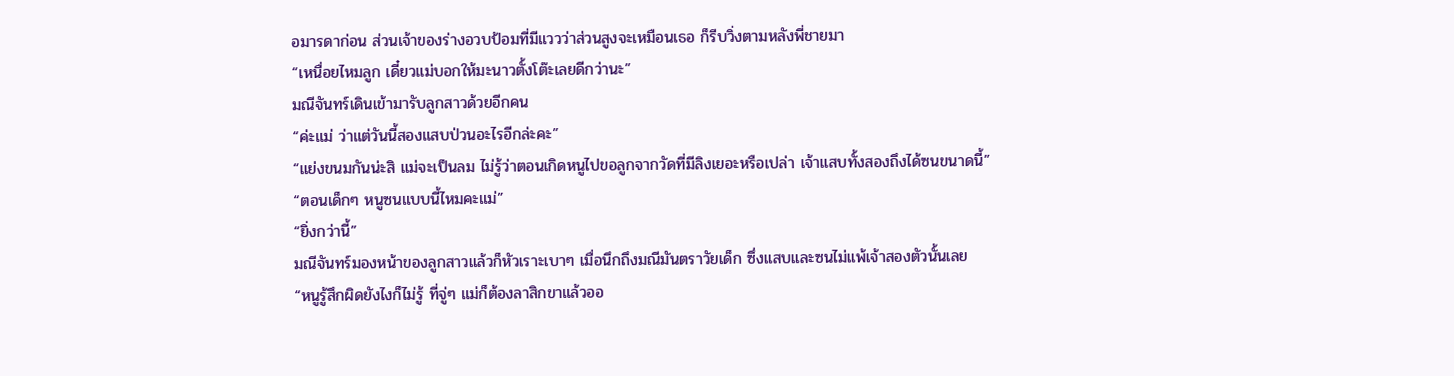อมารดาก่อน ส่วนเจ้าของร่างอวบป้อมที่มีแววว่าส่วนสูงจะเหมือนเธอ ก็รีบวิ่งตามหลังพี่ชายมา
“เหนื่อยไหมลูก เดี๋ยวแม่บอกให้มะนาวตั้งโต๊ะเลยดีกว่านะ”
มณีจันทร์เดินเข้ามารับลูกสาวด้วยอีกคน
“ค่ะแม่ ว่าแต่วันนี้สองแสบป่วนอะไรอีกล่ะคะ”
“แย่งขนมกันน่ะสิ แม่จะเป็นลม ไม่รู้ว่าตอนเกิดหนูไปขอลูกจากวัดที่มีลิงเยอะหรือเปล่า เจ้าแสบทั้งสองถึงได้ซนขนาดนี้”
“ตอนเด็กๆ หนูซนแบบนี้ไหมคะแม่”
“ยิ่งกว่านี้”
มณีจันทร์มองหน้าของลูกสาวแล้วก็หัวเราะเบาๆ เมื่อนึกถึงมณีมันตราวัยเด็ก ซึ่งแสบและซนไม่แพ้เจ้าสองตัวนั้นเลย
“หนูรู้สึกผิดยังไงก็ไม่รู้ ที่จู่ๆ แม่ก็ต้องลาสิกขาแล้วออ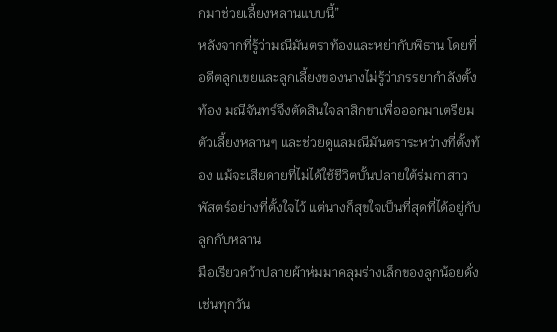กมาช่วยเลี้ยงหลานแบบนี้”
หลังจากที่รู้ว่ามณีมันตราท้องและหย่ากับพิธาน โดยที่อดีตลูกเขยและลูกเลี้ยงของนางไม่รู้ว่าภรรยากำลังตั้งท้อง มณีจันทร์จึงตัดสินใจลาสิกขาเพื่อออกมาเตรียมตัวเลี้ยงหลานๆ และช่วยดูแลมณีมันตราระหว่างที่ตั้งท้อง แม้จะเสียดายที่ไม่ได้ใช้ชีวิตบั้นปลายใต้ร่มกาสาวพัสตร์อย่างที่ตั้งใจไว้ แต่นางก็สุขใจเป็นที่สุดที่ได้อยู่กับลูกกับหลาน
มือเรียวคว้าปลายผ้าห่มมาคลุมร่างเล็กของลูกน้อยดั่งเช่นทุกวัน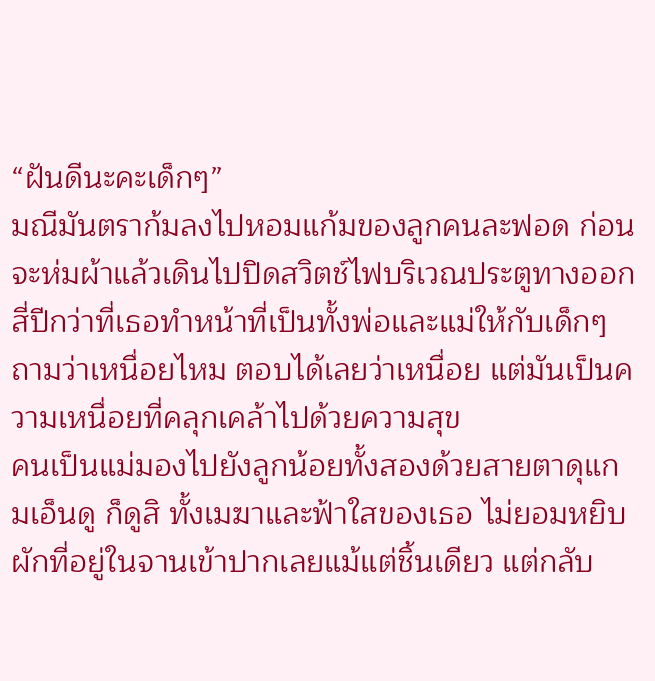“ฝันดีนะคะเด็กๆ”
มณีมันตราก้มลงไปหอมแก้มของลูกคนละฟอด ก่อนจะห่มผ้าแล้วเดินไปปิดสวิตช์ไฟบริเวณประตูทางออก สี่ปีกว่าที่เธอทำหน้าที่เป็นทั้งพ่อและแม่ให้กับเด็กๆ ถามว่าเหนื่อยไหม ตอบได้เลยว่าเหนื่อย แต่มันเป็นความเหนื่อยที่คลุกเคล้าไปด้วยความสุข
คนเป็นแม่มองไปยังลูกน้อยทั้งสองด้วยสายตาดุแกมเอ็นดู ก็ดูสิ ทั้งเมฆาและฟ้าใสของเธอ ไม่ยอมหยิบผักที่อยู่ในจานเข้าปากเลยแม้แต่ชิ้นเดียว แต่กลับ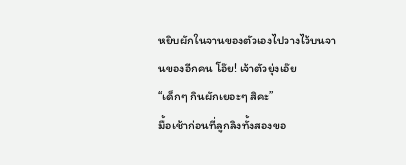หยิบผักในจานของตัวเองไปวางไว้บนจานของอีกคน โอ๊ย! เจ้าตัวยุ่งเอ๊ย
“เด็กๆ กินผักเยอะๆ สิคะ”
มื้อเช้าก่อนที่ลูกลิงทั้งสองขอ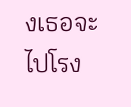งเธอจะไปโรง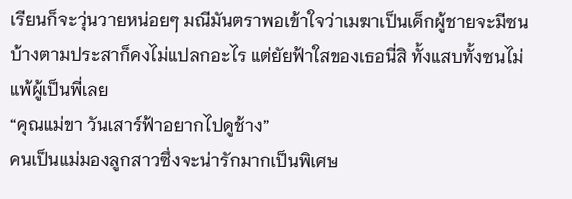เรียนก็จะวุ่นวายหน่อยๆ มณีมันตราพอเข้าใจว่าเมฆาเป็นเด็กผู้ชายจะมีซนบ้างตามประสาก็คงไม่แปลกอะไร แต่ยัยฟ้าใสของเธอนี่สิ ทั้งแสบทั้งซนไม่แพ้ผู้เป็นพี่เลย
“คุณแม่ขา วันเสาร์ฟ้าอยากไปดูช้าง”
คนเป็นแม่มองลูกสาวซึ่งจะน่ารักมากเป็นพิเศษ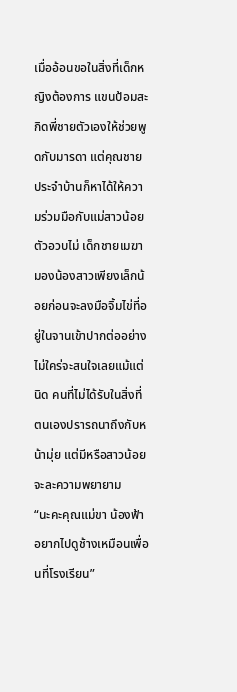เมื่ออ้อนขอในสิ่งที่เด็กหญิงต้องการ แขนป้อมสะกิดพี่ชายตัวเองให้ช่วยพูดกับมารดา แต่คุณชายประจำบ้านก็หาได้ให้ความร่วมมือกับแม่สาวน้อยตัวอวบไม่ เด็กชายเมฆามองน้องสาวเพียงเล็กน้อยก่อนจะลงมือจิ้มไข่ที่อยู่ในจานเข้าปากต่ออย่างไม่ใคร่จะสนใจเลยแม้แต่นิด คนที่ไม่ได้รับในสิ่งที่ตนเองปรารถนาถึงกับหน้ามุ่ย แต่มีหรือสาวน้อยจะละความพยายาม
“นะคะคุณแม่ขา น้องฟ้าอยากไปดูช้างเหมือนเพื่อนที่โรงเรียน”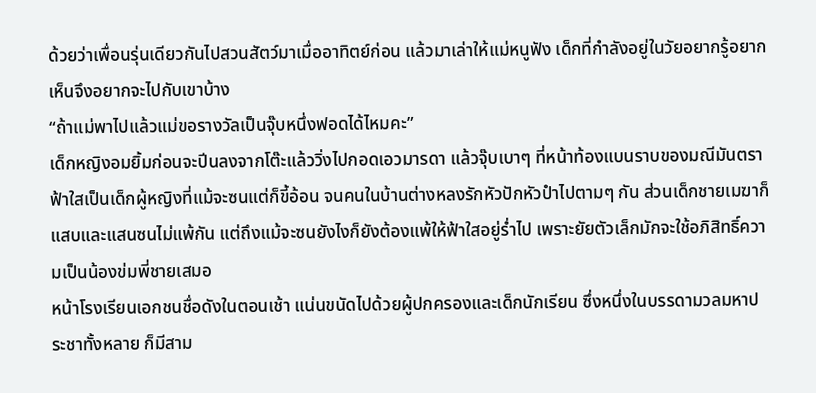ด้วยว่าเพื่อนรุ่นเดียวกันไปสวนสัตว์มาเมื่ออาทิตย์ก่อน แล้วมาเล่าให้แม่หนูฟัง เด็กที่กำลังอยู่ในวัยอยากรู้อยากเห็นจึงอยากจะไปกับเขาบ้าง
“ถ้าแม่พาไปแล้วแม่ขอรางวัลเป็นจุ๊บหนึ่งฟอดได้ไหมคะ”
เด็กหญิงอมยิ้มก่อนจะปีนลงจากโต๊ะแล้ววิ่งไปกอดเอวมารดา แล้วจุ๊บเบาๆ ที่หน้าท้องแบนราบของมณีมันตรา ฟ้าใสเป็นเด็กผู้หญิงที่แม้จะซนแต่ก็ขี้อ้อน จนคนในบ้านต่างหลงรักหัวปักหัวปำไปตามๆ กัน ส่วนเด็กชายเมฆาก็แสบและแสนซนไม่แพ้กัน แต่ถึงแม้จะซนยังไงก็ยังต้องแพ้ให้ฟ้าใสอยู่ร่ำไป เพราะยัยตัวเล็กมักจะใช้อภิสิทธิ์ความเป็นน้องข่มพี่ชายเสมอ
หน้าโรงเรียนเอกชนชื่อดังในตอนเช้า แน่นขนัดไปด้วยผู้ปกครองและเด็กนักเรียน ซึ่งหนึ่งในบรรดามวลมหาประชาทั้งหลาย ก็มีสาม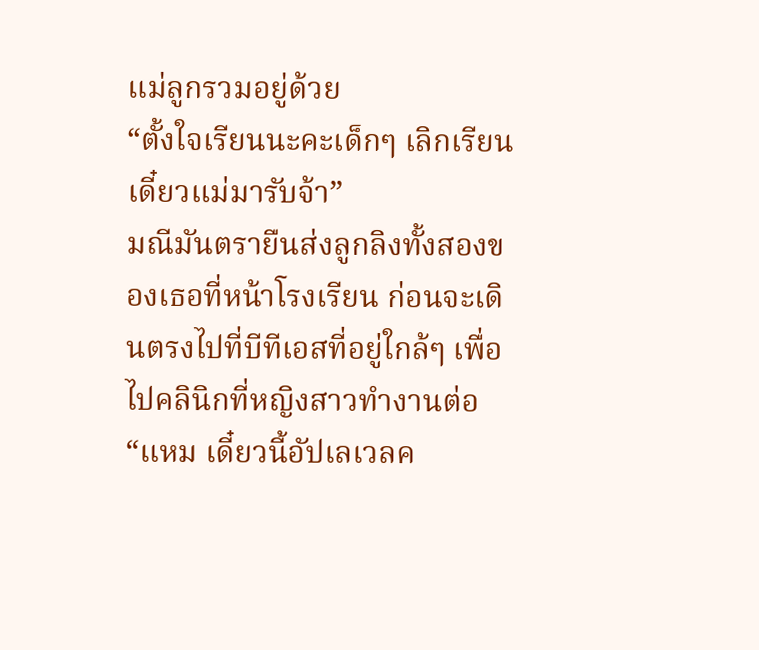แม่ลูกรวมอยู่ด้วย
“ตั้งใจเรียนนะคะเด็กๆ เลิกเรียนเดี๋ยวแม่มารับจ้า”
มณีมันตรายืนส่งลูกลิงทั้งสองของเธอที่หน้าโรงเรียน ก่อนจะเดินตรงไปที่บีทีเอสที่อยู่ใกล้ๆ เพื่อไปคลินิกที่หญิงสาวทำงานต่อ
“แหม เดี๋ยวนี้อัปเลเวลค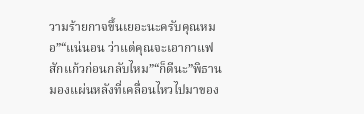วามร้ายกาจขึ้นเยอะนะครับคุณหมอ”“แน่นอน ว่าแต่คุณจะเอากาแฟสักแก้วก่อนกลับไหม”“ก็ดีนะ”พิธานมองแผ่นหลังที่เคลื่อนไหวไปมาของ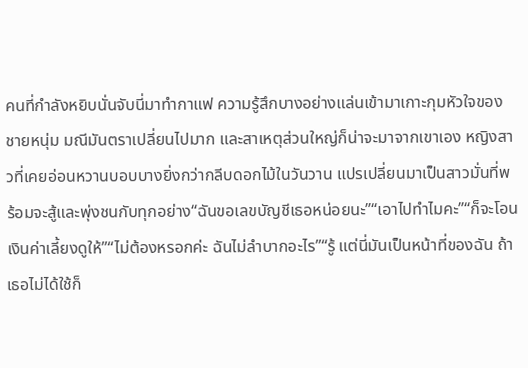คนที่กำลังหยิบนั่นจับนี่มาทำกาแฟ ความรู้สึกบางอย่างแล่นเข้ามาเกาะกุมหัวใจของชายหนุ่ม มณีมันตราเปลี่ยนไปมาก และสาเหตุส่วนใหญ่ก็น่าจะมาจากเขาเอง หญิงสาวที่เคยอ่อนหวานบอบบางยิ่งกว่ากลีบดอกไม้ในวันวาน แปรเปลี่ยนมาเป็นสาวมั่นที่พร้อมจะสู้และพุ่งชนกับทุกอย่าง“ฉันขอเลขบัญชีเธอหน่อยนะ”“เอาไปทำไมคะ”“ก็จะโอนเงินค่าเลี้ยงดูให้”“ไม่ต้องหรอกค่ะ ฉันไม่ลำบากอะไร”“รู้ แต่นี่มันเป็นหน้าที่ของฉัน ถ้าเธอไม่ได้ใช้ก็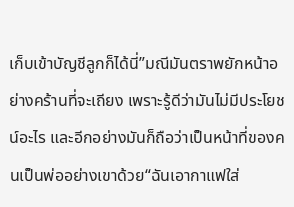เก็บเข้าบัญชีลูกก็ได้นี่”มณีมันตราพยักหน้าอย่างคร้านที่จะเถียง เพราะรู้ดีว่ามันไม่มีประโยชน์อะไร และอีกอย่างมันก็ถือว่าเป็นหน้าที่ของคนเป็นพ่ออย่างเขาด้วย“ฉันเอากาแฟใส่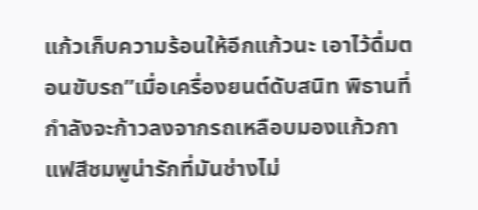แก้วเก็บความร้อนให้อีกแก้วนะ เอาไว้ดื่มตอนขับรถ”เมื่อเครื่องยนต์ดับสนิท พิธานที่กำลังจะก้าวลงจากรถเหลือบมองแก้วกาแฟสีชมพูน่ารักที่มันช่างไม่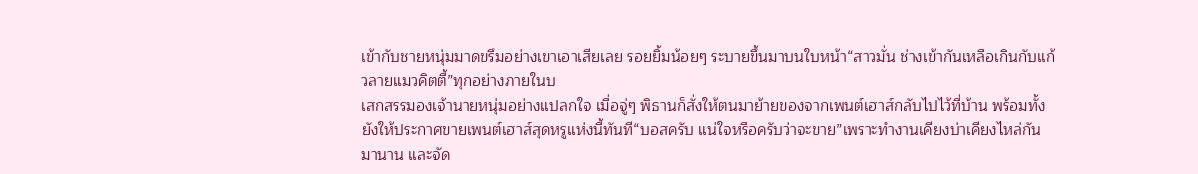เข้ากับชายหนุ่มมาดขรึมอย่างเขาเอาเสียเลย รอยยิ้มน้อยๆ ระบายขึ้นมาบนใบหน้า“สาวมั่น ช่างเข้ากันเหลือเกินกับแก้วลายแมวคิตตี้”ทุกอย่างภายในบ
เสกสรรมองเจ้านายหนุ่มอย่างแปลกใจ เมื่อจู่ๆ พิธานก็สั่งให้ตนมาย้ายของจากเพนต์เฮาส์กลับไปไว้ที่บ้าน พร้อมทั้งยังให้ประกาศขายเพนต์เฮาส์สุดหรูแห่งนี้ทันที“บอสครับ แน่ใจหรือครับว่าจะขาย”เพราะทำงานเคียงบ่าเคียงไหล่กันมานาน และจัด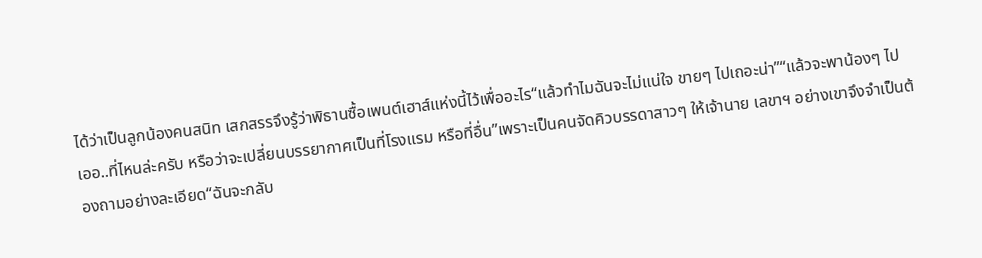ได้ว่าเป็นลูกน้องคนสนิท เสกสรรจึงรู้ว่าพิธานซื้อเพนต์เฮาส์แห่งนี้ไว้เพื่ออะไร“แล้วทำไมฉันจะไม่แน่ใจ ขายๆ ไปเถอะน่า”“แล้วจะพาน้องๆ ไป เออ..ที่ไหนล่ะครับ หรือว่าจะเปลี่ยนบรรยากาศเป็นที่โรงแรม หรือที่อื่น”เพราะเป็นคนจัดคิวบรรดาสาวๆ ให้เจ้านาย เลขาฯ อย่างเขาจึงจำเป็นต้องถามอย่างละเอียด“ฉันจะกลับ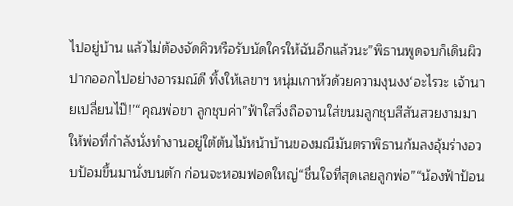ไปอยู่บ้าน แล้วไม่ต้องจัดคิวหรือรับนัดใครให้ฉันอีกแล้วนะ”พิธานพูดจบก็เดินผิวปากออกไปอย่างอารมณ์ดี ทิ้งให้เลขาฯ หนุ่มเกาหัวด้วยความงุนงง‘อะไรวะ เจ้านายเปลี่ยนไป๊!’“คุณพ่อขา ลูกชุบค่า”ฟ้าใสวิ่งถือจานใส่ขนมลูกชุบสีสันสวยงามมาให้พ่อที่กำลังนั่งทำงานอยู่ใต้ต้นไม้หน้าบ้านของมณีมันตราพิธานก้มลงอุ้มร่างอวบป้อมขึ้นมานั่งบนตัก ก่อนจะหอมฟอดใหญ่“ชื่นใจที่สุดเลยลูกพ่อ”“น้องฟ้าป้อน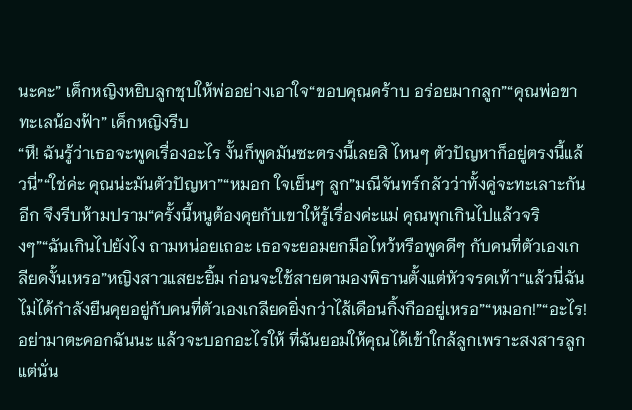นะคะ” เด็กหญิงหยิบลูกชุบให้พ่ออย่างเอาใจ“ขอบคุณคร้าบ อร่อยมากลูก”“คุณพ่อขา ทะเลน้องฟ้า” เด็กหญิงรีบ
“หึ! ฉันรู้ว่าเธอจะพูดเรื่องอะไร งั้นก็พูดมันซะตรงนี้เลยสิ ไหนๆ ตัวปัญหาก็อยู่ตรงนี้แล้วนี่”“ใช่ค่ะ คุณน่ะมันตัวปัญหา”“หมอก ใจเย็นๆ ลูก”มณีจันทร์กลัวว่าทั้งคู่จะทะเลาะกันอีก จึงรีบห้ามปราม“ครั้งนี้หนูต้องคุยกับเขาให้รู้เรื่องค่ะแม่ คุณพุกเกินไปแล้วจริงๆ”“ฉันเกินไปยังไง ถามหน่อยเถอะ เธอจะยอมยกมือไหว้หรือพูดดีๆ กับคนที่ตัวเองเกลียดงั้นเหรอ”หญิงสาวแสยะยิ้ม ก่อนจะใช้สายตามองพิธานตั้งแต่หัวจรดเท้า“แล้วนี่ฉันไม่ได้กำลังยืนคุยอยู่กับคนที่ตัวเองเกลียดยิ่งกว่าไส้เดือนกิ้งกืออยู่เหรอ”“หมอก!”“อะไร! อย่ามาตะคอกฉันนะ แล้วจะบอกอะไรให้ ที่ฉันยอมให้คุณได้เข้าใกล้ลูกเพราะสงสารลูก แต่นั่น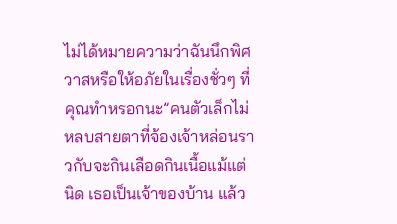ไม่ได้หมายความว่าฉันนึกพิศวาสหรือให้อภัยในเรื่องชั่วๆ ที่คุณทำหรอกนะ”คนตัวเล็กไม่หลบสายตาที่จ้องเจ้าหล่อนราวกับจะกินเลือดกินเนื้อแม้แต่นิด เธอเป็นเจ้าของบ้าน แล้ว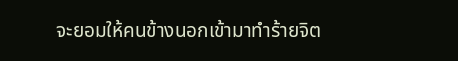จะยอมให้คนข้างนอกเข้ามาทำร้ายจิต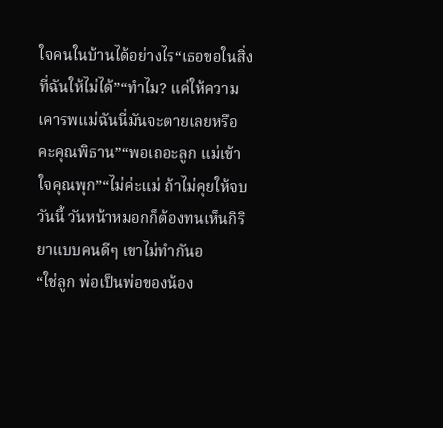ใจคนในบ้านได้อย่างไร“เธอขอในสิ่งที่ฉันให้ไม่ได้”“ทำไม? แค่ให้ความเคารพแม่ฉันนี่มันจะตายเลยหรือคะคุณพิธาน”“พอเถอะลูก แม่เข้าใจคุณพุก”“ไม่ค่ะแม่ ถ้าไม่คุยให้จบวันนี้ วันหน้าหมอกก็ต้องทนเห็นกิริยาแบบคนดีๆ เขาไม่ทำกันอ
“ใช่ลูก พ่อเป็นพ่อของน้อง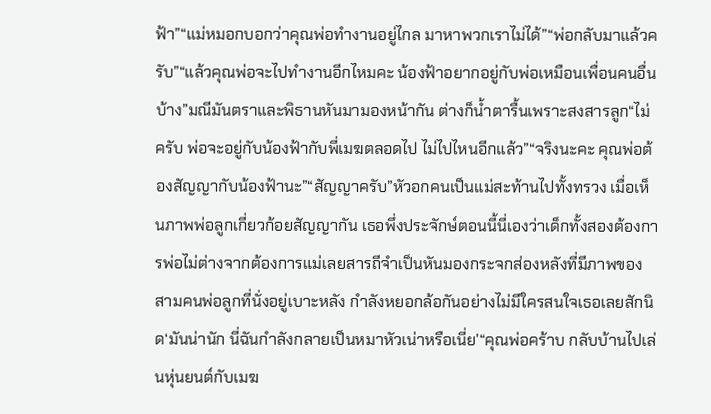ฟ้า”“แม่หมอกบอกว่าคุณพ่อทำงานอยู่ไกล มาหาพวกเราไม่ได้”“พ่อกลับมาแล้วครับ”“แล้วคุณพ่อจะไปทำงานอีกไหมคะ น้องฟ้าอยากอยู่กับพ่อเหมือนเพื่อนคนอื่นบ้าง”มณีมันตราและพิธานหันมามองหน้ากัน ต่างก็น้ำตารื้นเพราะสงสารลูก“ไม่ครับ พ่อจะอยู่กับน้องฟ้ากับพี่เมฆตลอดไป ไม่ไปไหนอีกแล้ว”“จริงนะคะ คุณพ่อต้องสัญญากับน้องฟ้านะ”“สัญญาครับ”หัวอกคนเป็นแม่สะท้านไปทั้งทรวง เมื่อเห็นภาพพ่อลูกเกี่ยวก้อยสัญญากัน เธอพึ่งประจักษ์ตอนนี้นี่เองว่าเด็กทั้งสองต้องการพ่อไม่ต่างจากต้องการแม่เลยสารถีจำเป็นหันมองกระจกส่องหลังที่มีภาพของสามคนพ่อลูกที่นั่งอยู่เบาะหลัง กำลังหยอกล้อกันอย่างไม่มีใครสนใจเธอเลยสักนิด‘มันน่านัก นี่ฉันกำลังกลายเป็นหมาหัวเน่าหรือเนี่ย’“คุณพ่อคร้าบ กลับบ้านไปเล่นหุ่นยนต์กับเมฆ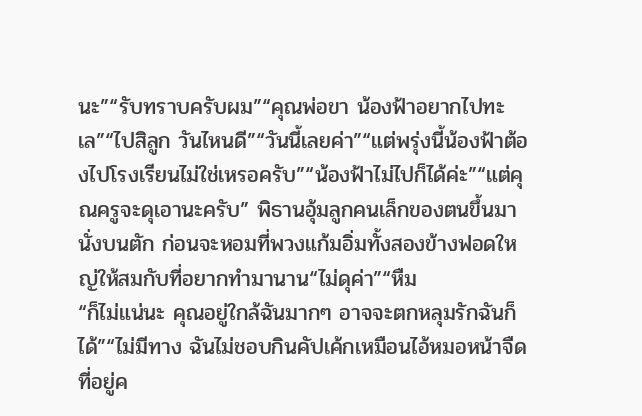นะ”“รับทราบครับผม”“คุณพ่อขา น้องฟ้าอยากไปทะเล”“ไปสิลูก วันไหนดี”“วันนี้เลยค่า”“แต่พรุ่งนี้น้องฟ้าต้องไปโรงเรียนไม่ใช่เหรอครับ”“น้องฟ้าไม่ไปก็ได้ค่ะ”“แต่คุณครูจะดุเอานะครับ” พิธานอุ้มลูกคนเล็กของตนขึ้นมานั่งบนตัก ก่อนจะหอมที่พวงแก้มอิ่มทั้งสองข้างฟอดใหญ่ให้สมกับที่อยากทำมานาน“ไม่ดุค่า”“หืม
“ก็ไม่แน่นะ คุณอยู่ใกล้ฉันมากๆ อาจจะตกหลุมรักฉันก็ได้”“ไม่มีทาง ฉันไม่ชอบกินคัปเค้กเหมือนไอ้หมอหน้าจืดที่อยู่ค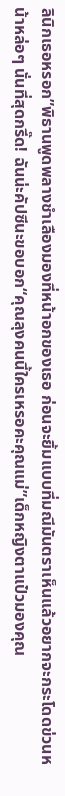ลินิกเธอหรอก”พิธานพูดพลางชำเลืองมองที่หน้าอกของเธอ ก่อนจะยิ้มแบบที่มณีมันตราเห็นแล้วอยากจะกระโดดข่วนหน้าหล่อๆ นั่นที่สุดกรี๊ด! ฉันน่ะคัปซีนะขอบอก“คุณลุงคนนี้ใครเหรอคะคุณแม่”เด็กหญิงตาแป๋วมองคุณ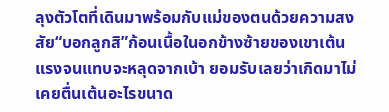ลุงตัวโตที่เดินมาพร้อมกับแม่ของตนด้วยความสงสัย“บอกลูกสิ”ก้อนเนื้อในอกข้างซ้ายของเขาเต้นแรงจนแทบจะหลุดจากเบ้า ยอมรับเลยว่าเกิดมาไม่เคยตื่นเต้นอะไรขนาด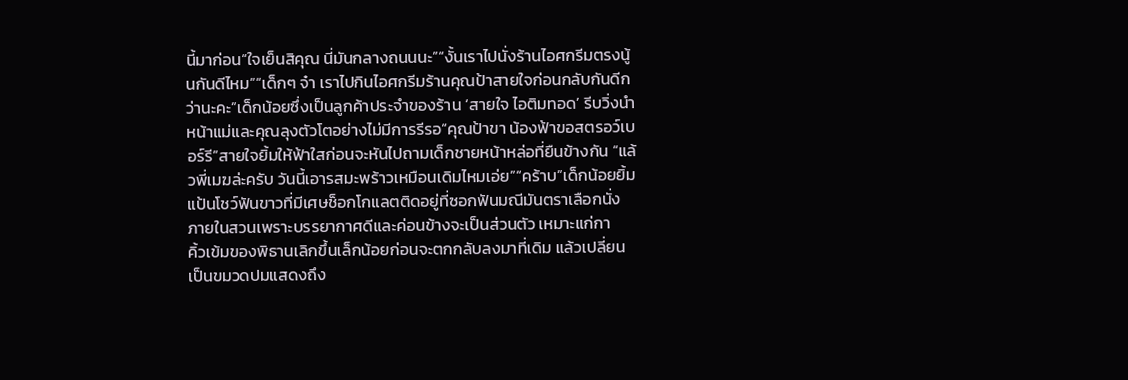นี้มาก่อน“ใจเย็นสิคุณ นี่มันกลางถนนนะ”“งั้นเราไปนั่งร้านไอศกรีมตรงนู้นกันดีไหม”“เด็กๆ จ๋า เราไปกินไอศกรีมร้านคุณป้าสายใจก่อนกลับกันดีกว่านะคะ”เด็กน้อยซึ่งเป็นลูกค้าประจำของร้าน ‘สายใจ ไอติมทอด’ รีบวิ่งนำหน้าแม่และคุณลุงตัวโตอย่างไม่มีการรีรอ“คุณป้าขา น้องฟ้าขอสตรอว์เบอร์รี”สายใจยิ้มให้ฟ้าใสก่อนจะหันไปถามเด็กชายหน้าหล่อที่ยืนข้างกัน “แล้วพี่เมฆล่ะครับ วันนี้เอารสมะพร้าวเหมือนเดิมไหมเอ่ย”“คร้าบ”เด็กน้อยยิ้มแป้นโชว์ฟันขาวที่มีเศษช็อกโกแลตติดอยู่ที่ซอกฟันมณีมันตราเลือกนั่งภายในสวนเพราะบรรยากาศดีและค่อนข้างจะเป็นส่วนตัว เหมาะแก่กา
คิ้วเข้มของพิธานเลิกขึ้นเล็กน้อยก่อนจะตกกลับลงมาที่เดิม แล้วเปลี่ยนเป็นขมวดปมแสดงถึง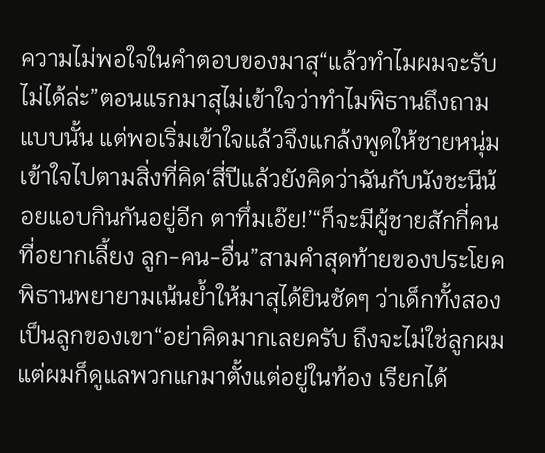ความไม่พอใจในคำตอบของมาสุ“แล้วทำไมผมจะรับไม่ได้ล่ะ”ตอนแรกมาสุไม่เข้าใจว่าทำไมพิธานถึงถามแบบนั้น แต่พอเริ่มเข้าใจแล้วจึงแกล้งพูดให้ชายหนุ่มเข้าใจไปตามสิ่งที่คิด‘สี่ปีแล้วยังคิดว่าฉันกับนังชะนีน้อยแอบกินกันอยู่อีก ตาทึ่มเอ๊ย!’“ก็จะมีผู้ชายสักกี่คนที่อยากเลี้ยง ลูก-คน-อื่น”สามคำสุดท้ายของประโยค พิธานพยายามเน้นย้ำให้มาสุได้ยินชัดๆ ว่าเด็กทั้งสองเป็นลูกของเขา“อย่าคิดมากเลยครับ ถึงจะไม่ใช่ลูกผม แต่ผมก็ดูแลพวกแกมาตั้งแต่อยู่ในท้อง เรียกได้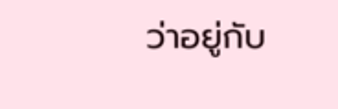ว่าอยู่กับ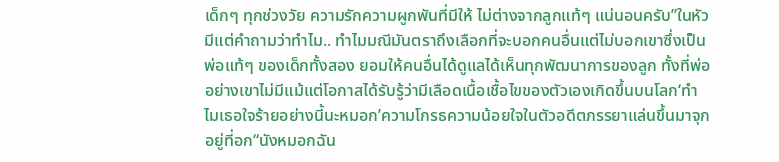เด็กๆ ทุกช่วงวัย ความรักความผูกพันที่มีให้ ไม่ต่างจากลูกแท้ๆ แน่นอนครับ”ในหัวมีแต่คำถามว่าทำไม.. ทำไมมณีมันตราถึงเลือกที่จะบอกคนอื่นแต่ไม่บอกเขาซึ่งเป็นพ่อแท้ๆ ของเด็กทั้งสอง ยอมให้คนอื่นได้ดูแลได้เห็นทุกพัฒนาการของลูก ทั้งที่พ่ออย่างเขาไม่มีแม้แต่โอกาสได้รับรู้ว่ามีเลือดเนื้อเชื้อไขของตัวเองเกิดขึ้นบนโลก‘ทำไมเธอใจร้ายอย่างนี้นะหมอก’ความโกรธความน้อยใจในตัวอดีตภรรยาแล่นขึ้นมาจุกอยู่ที่อก“นังหมอกฉัน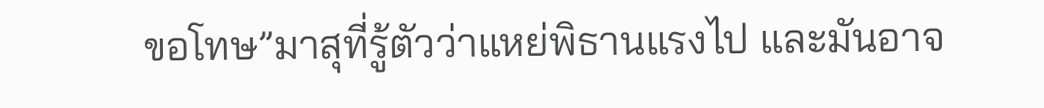ขอโทษ”มาสุที่รู้ตัวว่าแหย่พิธานแรงไป และมันอาจ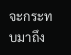จะกระทบมาถึง